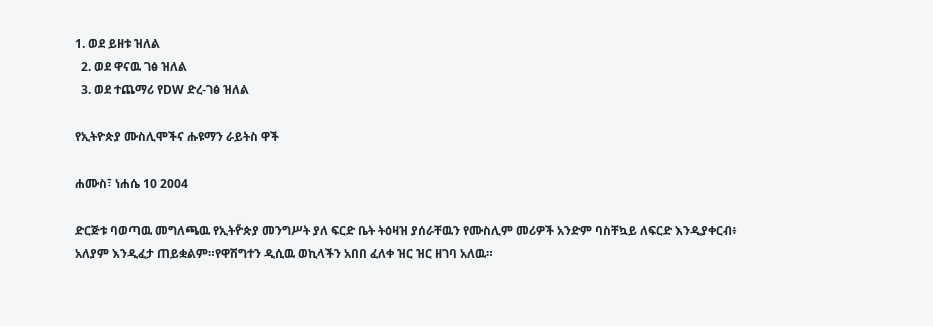1. ወደ ይዘቱ ዝለል
  2. ወደ ዋናዉ ገፅ ዝለል
  3. ወደ ተጨማሪ የDW ድረ-ገፅ ዝለል

የኢትዮጵያ ሙስሊሞችና ሑዩማን ራይትስ ዋች

ሐሙስ፣ ነሐሴ 10 2004

ድርጅቱ ባወጣዉ መግለጫዉ የኢትዮ̎ጵያ መንግሥት ያለ ፍርድ ቤት ትዕዛዝ ያሰራቸዉን የሙስሊም መሪዎች አንድም ባስቸኳይ ለፍርድ እንዲያቀርብ፥ አለያም እንዲፈታ ጠይቋልም።የዋሽግተን ዲሲዉ ወኪላችን አበበ ፈለቀ ዝር ዝር ዘገባ አለዉ።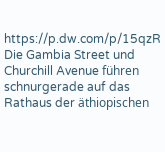https://p.dw.com/p/15qzR
Die Gambia Street und Churchill Avenue führen schnurgerade auf das Rathaus der äthiopischen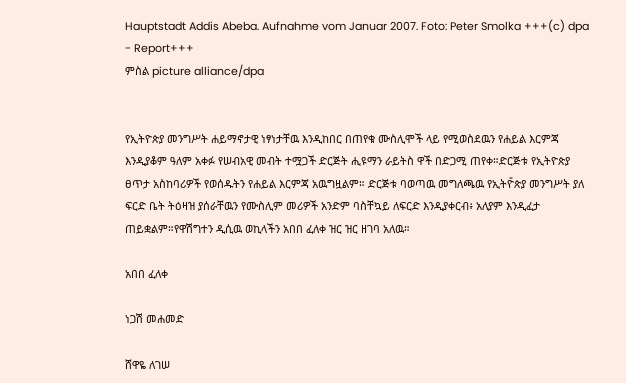Hauptstadt Addis Abeba. Aufnahme vom Januar 2007. Foto: Peter Smolka +++(c) dpa - Report+++
ምስል picture alliance/dpa


የኢትዮጵያ መንግሥት ሐይማኖታዊ ነፃነታቸዉ እንዲከበር በጠየቁ ሙስሊሞች ላይ የሚወስደዉን የሐይል እርምጃ እንዲያቆም ዓለም አቀፉ የሠብአዊ መብት ተሟጋች ድርጅት ሒዩማን ራይትስ ዋች በድጋሚ ጠየቀ።ድርጅቱ የኢትዮጵያ ፀጥታ አስከባሪዎች የወሰዱትን የሐይል እርምጃ አዉግዟልም። ድርጅቱ ባወጣዉ መግለጫዉ የኢትዮ̎ጵያ መንግሥት ያለ ፍርድ ቤት ትዕዛዝ ያሰራቸዉን የሙስሊም መሪዎች አንድም ባስቸኳይ ለፍርድ እንዲያቀርብ፥ አለያም እንዲፈታ ጠይቋልም።የዋሽግተን ዲሲዉ ወኪላችን አበበ ፈለቀ ዝር ዝር ዘገባ አለዉ።

አበበ ፈለቀ

ነጋሽ መሐመድ

ሸዋዬ ለገሠ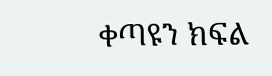ቀጣዩን ክፍል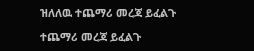ዝለለዉ ተጨማሪ መረጃ ይፈልጉ

ተጨማሪ መረጃ ይፈልጉ